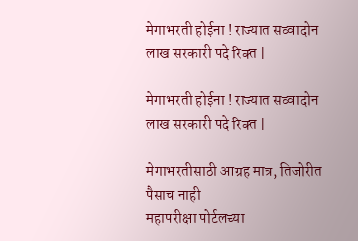मेगाभरती होईना ! राज्यात सव्वादोन लाख सरकारी पदे रिक्‍त |

मेगाभरती होईना ! राज्यात सव्वादोन लाख सरकारी पदे रिक्‍त |

मेगाभरतीसाठी आग्रह मात्र, तिजोरीत पैसाच नाही
महापरीक्षा पोर्टलच्या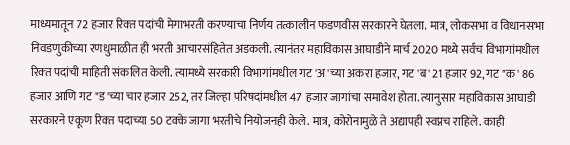माध्यमातून 72 हजार रिक्‍त पदांची मेगाभरती करण्याचा निर्णय तत्कालीन फडणवीस सरकारने घेतला. मात्र, लोकसभा व विधानसभा निवडणुकीच्या रणधुमाळीत ही भरती आचारसंहितेत अडकली. त्यानंतर महाविकास आघाडीने मार्च 2020 मध्ये सर्वच विभागांमधील रिक्‍त पदांची माहिती संकलित केली. त्यामध्ये सरकारी विभागांमधील गट 'अ'च्या अकरा हजार, गट 'ब' 21 हजार 92, गट "क' 86 हजार आणि गट "ड'च्या चार हजार 252, तर जिल्हा परिषदांमधील 47 हजार जागांचा समावेश होता. त्यानुसार महाविकास आघाडी सरकारने एकूण रिक्‍त पदाच्या 50 टक्‍के जागा भरतीचे नियोजनही केले. मात्र, कोरोनामुळे ते अद्यापही स्वप्नच राहिले. काही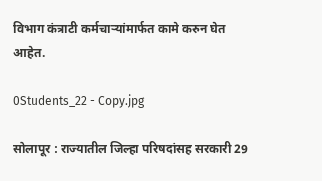विभाग कंत्राटी कर्मचाऱ्यांमार्फत कामे करुन घेत आहेत.

0Students_22 - Copy.jpg

सोलापूर : राज्यातील जिल्हा परिषदांसह सरकारी 29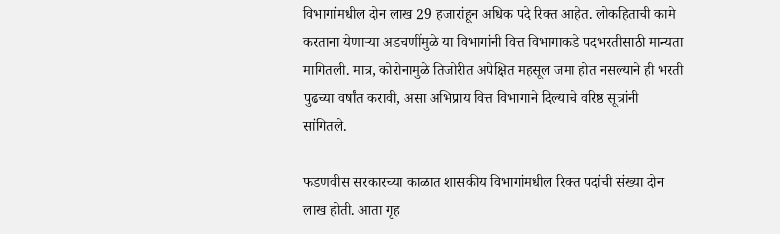विभागांमधील दोन लाख 29 हजारांहून अधिक पदे रिक्‍त आहेत. लोकहिताची कामे करताना येणाऱ्या अडचणींमुळे या विभागांनी वित्त विभागाकडे पदभरतीसाठी मान्यता मागितली. मात्र, कोरोनामुळे तिजोरीत अपेक्षित महसूल जमा होत नसल्याने ही भरती पुढच्या वर्षांत करावी, असा अभिप्राय वित्त विभागाने दिल्याचे वरिष्ठ सूत्रांनी सांगितले.

फडणवीस सरकारच्या काळात शासकीय विभागांमधील रिक्‍त पदांची संख्या दोन लाख होती. आता गृह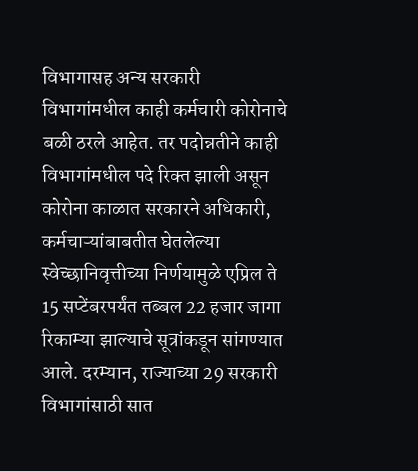विभागासह अन्य सरकारी विभागांमधील काही कर्मचारी कोरोनाचे बळी ठरले आहेत. तर पदोन्नतीने काही विभागांमधील पदे रिक्‍त झाली असून कोरोना काळात सरकारने अधिकारी, कर्मचाऱ्यांबाबतीत घेतलेल्या स्वेच्छानिवृत्तीच्या निर्णयामुळे एप्रिल ते 15 सप्टेंबरपर्यंत तब्बल 22 हजार जागा रिकाम्या झाल्याचे सूत्रांकडून सांगण्यात आले. दरम्यान, राज्याच्या 29 सरकारी विभागांसाठी सात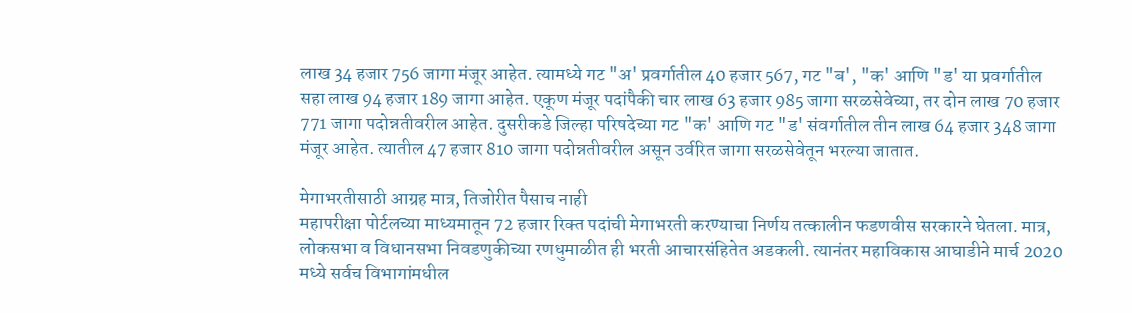लाख 34 हजार 756 जागा मंजूर आहेत. त्यामध्ये गट "अ' प्रवर्गातील 40 हजार 567, गट "ब', "क' आणि "ड' या प्रवर्गातील सहा लाख 94 हजार 189 जागा आहेत. एकूण मंजूर पदांपैकी चार लाख 63 हजार 985 जागा सरळसेवेच्या, तर दोन लाख 70 हजार 771 जागा पदोन्नतीवरील आहेत. दुसरीकडे जिल्हा परिषदेच्या गट "क' आणि गट "ड' संवर्गातील तीन लाख 64 हजार 348 जागा मंजूर आहेत. त्यातील 47 हजार 810 जागा पदोन्नतीवरील असून उर्वरित जागा सरळसेवेतून भरल्या जातात.

मेगाभरतीसाठी आग्रह मात्र, तिजोरीत पैसाच नाही
महापरीक्षा पोर्टलच्या माध्यमातून 72 हजार रिक्‍त पदांची मेगाभरती करण्याचा निर्णय तत्कालीन फडणवीस सरकारने घेतला. मात्र, लोकसभा व विधानसभा निवडणुकीच्या रणधुमाळीत ही भरती आचारसंहितेत अडकली. त्यानंतर महाविकास आघाडीने मार्च 2020 मध्ये सर्वच विभागांमधील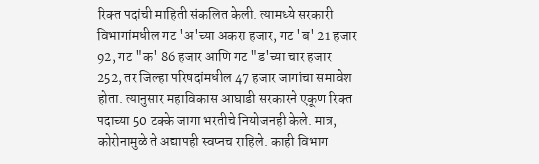रिक्‍त पदांची माहिती संकलित केली. त्यामध्ये सरकारी विभागांमधील गट 'अ'च्या अकरा हजार, गट 'ब' 21 हजार 92, गट "क' 86 हजार आणि गट "ड'च्या चार हजार 252, तर जिल्हा परिषदांमधील 47 हजार जागांचा समावेश होता. त्यानुसार महाविकास आघाडी सरकारने एकूण रिक्‍त पदाच्या 50 टक्‍के जागा भरतीचे नियोजनही केले. मात्र, कोरोनामुळे ते अद्यापही स्वप्नच राहिले. काही विभाग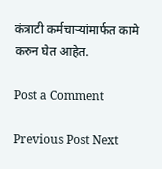कंत्राटी कर्मचाऱ्यांमार्फत कामे करुन घेत आहेत.

Post a Comment

Previous Post Next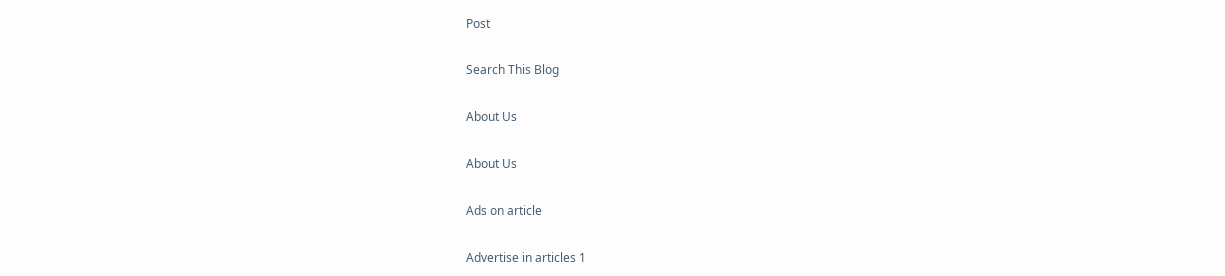Post

Search This Blog

About Us

About Us

Ads on article

Advertise in articles 1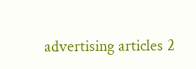advertising articles 2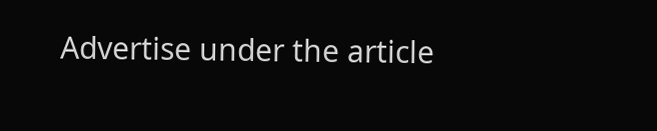Advertise under the article